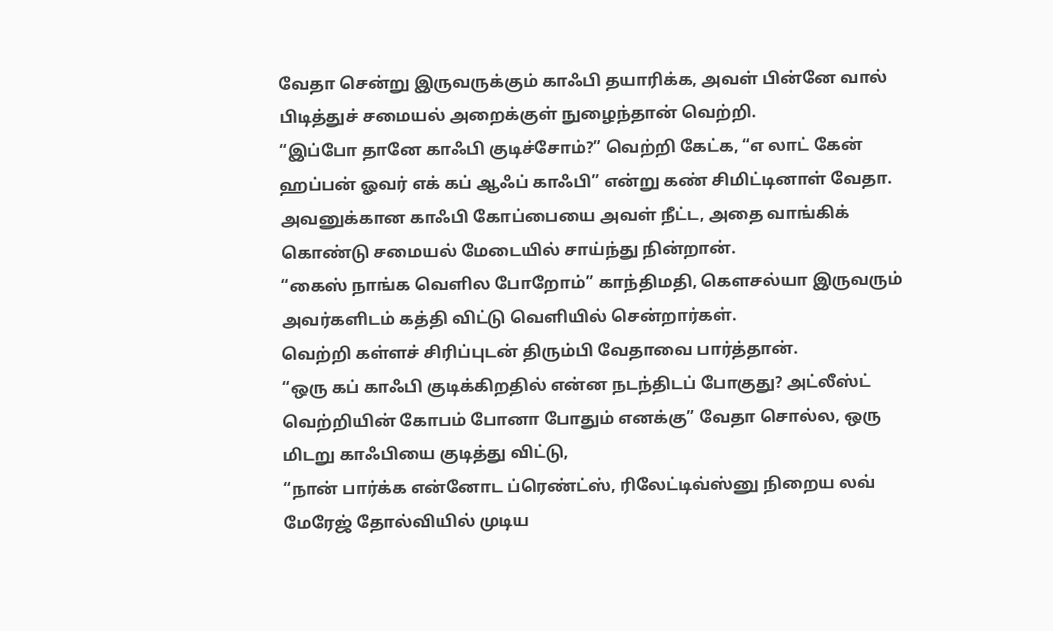வேதா சென்று இருவருக்கும் காஃபி தயாரிக்க, அவள் பின்னே வால் பிடித்துச் சமையல் அறைக்குள் நுழைந்தான் வெற்றி.
“இப்போ தானே காஃபி குடிச்சோம்?” வெற்றி கேட்க, “எ லாட் கேன் ஹப்பன் ஓவர் எக் கப் ஆஃப் காஃபி” என்று கண் சிமிட்டினாள் வேதா.
அவனுக்கான காஃபி கோப்பையை அவள் நீட்ட, அதை வாங்கிக் கொண்டு சமையல் மேடையில் சாய்ந்து நின்றான்.
“கைஸ் நாங்க வெளில போறோம்” காந்திமதி, கௌசல்யா இருவரும் அவர்களிடம் கத்தி விட்டு வெளியில் சென்றார்கள்.
வெற்றி கள்ளச் சிரிப்புடன் திரும்பி வேதாவை பார்த்தான்.
“ஒரு கப் காஃபி குடிக்கிறதில் என்ன நடந்திடப் போகுது? அட்லீஸ்ட் வெற்றியின் கோபம் போனா போதும் எனக்கு” வேதா சொல்ல, ஒரு மிடறு காஃபியை குடித்து விட்டு,
“நான் பார்க்க என்னோட ப்ரெண்ட்ஸ், ரிலேட்டிவ்ஸ்னு நிறைய லவ் மேரேஜ் தோல்வியில் முடிய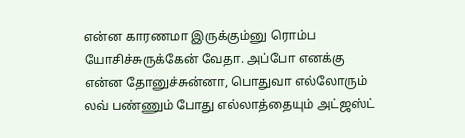என்ன காரணமா இருக்கும்னு ரொம்ப யோசிச்சுருக்கேன் வேதா. அப்போ எனக்கு என்ன தோனுச்சுன்னா, பொதுவா எல்லோரும் லவ் பண்ணும் போது எல்லாத்தையும் அட்ஜஸ்ட்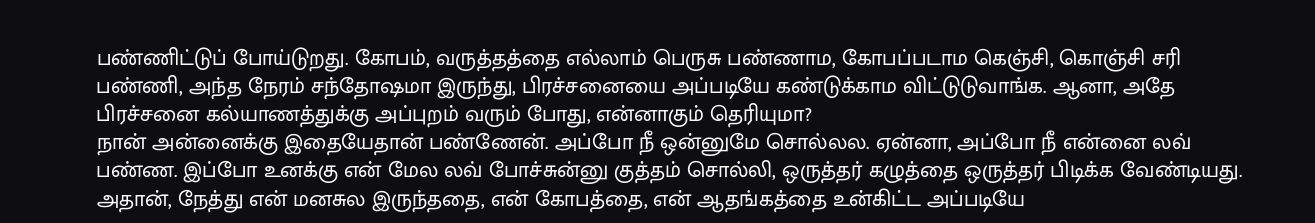பண்ணிட்டுப் போய்டுறது. கோபம், வருத்தத்தை எல்லாம் பெருசு பண்ணாம, கோபப்படாம கெஞ்சி, கொஞ்சி சரி பண்ணி, அந்த நேரம் சந்தோஷமா இருந்து, பிரச்சனையை அப்படியே கண்டுக்காம விட்டுடுவாங்க. ஆனா, அதே பிரச்சனை கல்யாணத்துக்கு அப்புறம் வரும் போது, என்னாகும் தெரியுமா?
நான் அன்னைக்கு இதையேதான் பண்ணேன். அப்போ நீ ஒன்னுமே சொல்லல. ஏன்னா, அப்போ நீ என்னை லவ் பண்ண. இப்போ உனக்கு என் மேல லவ் போச்சுன்னு குத்தம் சொல்லி, ஒருத்தர் கழுத்தை ஒருத்தர் பிடிக்க வேண்டியது. அதான், நேத்து என் மனசுல இருந்ததை, என் கோபத்தை, என் ஆதங்கத்தை உன்கிட்ட அப்படியே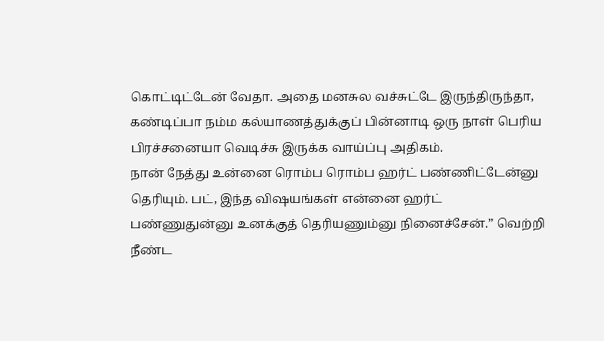கொட்டிட்டேன் வேதா. அதை மனசுல வச்சுட்டே இருந்திருந்தா, கண்டிப்பா நம்ம கல்யாணத்துக்குப் பின்னாடி ஒரு நாள் பெரிய பிரச்சனையா வெடிச்சு இருக்க வாய்ப்பு அதிகம்.
நான் நேத்து உன்னை ரொம்ப ரொம்ப ஹர்ட் பண்ணிட்டேன்னு தெரியும். பட், இந்த விஷயங்கள் என்னை ஹர்ட் பண்ணுதுன்னு உனக்குத் தெரியணும்னு நினைச்சேன்.” வெற்றி நீண்ட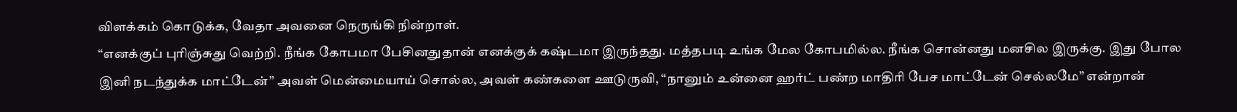விளக்கம் கொடுக்க, வேதா அவனை நெருங்கி நின்றாள்.
“எனக்குப் புரிஞ்சுது வெற்றி. நீங்க கோபமா பேசினதுதான் எனக்குக் கஷ்டமா இருந்தது. மத்தபடி உங்க மேல கோபமில்ல. நீங்க சொன்னது மனசில இருக்கு. இது போல இனி நடந்துக்க மாட்டேன்” அவள் மென்மையாய் சொல்ல, அவள் கண்களை ஊடுருவி, “நானும் உன்னை ஹர்ட் பண்ற மாதிரி பேச மாட்டேன் செல்லமே” என்றான்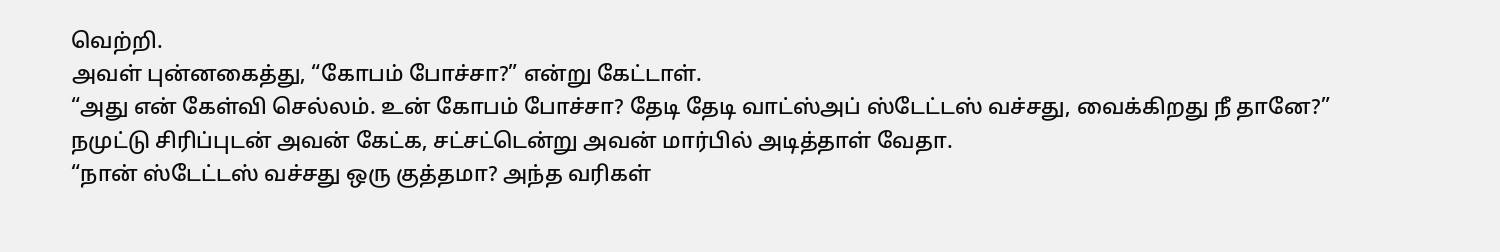வெற்றி.
அவள் புன்னகைத்து, “கோபம் போச்சா?” என்று கேட்டாள்.
“அது என் கேள்வி செல்லம். உன் கோபம் போச்சா? தேடி தேடி வாட்ஸ்அப் ஸ்டேட்டஸ் வச்சது, வைக்கிறது நீ தானே?” நமுட்டு சிரிப்புடன் அவன் கேட்க, சட்சட்டென்று அவன் மார்பில் அடித்தாள் வேதா.
“நான் ஸ்டேட்டஸ் வச்சது ஒரு குத்தமா? அந்த வரிகள்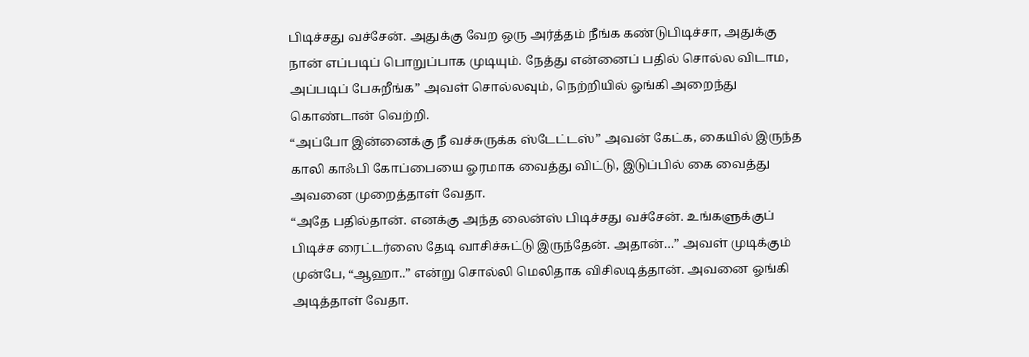பிடிச்சது வச்சேன். அதுக்கு வேற ஒரு அர்த்தம் நீங்க கண்டுபிடிச்சா, அதுக்கு நான் எப்படிப் பொறுப்பாக முடியும். நேத்து என்னைப் பதில் சொல்ல விடாம, அப்படிப் பேசுறீங்க” அவள் சொல்லவும், நெற்றியில் ஓங்கி அறைந்து கொண்டான் வெற்றி.
“அப்போ இன்னைக்கு நீ வச்சுருக்க ஸ்டேட்டஸ்” அவன் கேட்க, கையில் இருந்த காலி காஃபி கோப்பையை ஓரமாக வைத்து விட்டு, இடுப்பில் கை வைத்து அவனை முறைத்தாள் வேதா.
“அதே பதில்தான். எனக்கு அந்த லைன்ஸ் பிடிச்சது வச்சேன். உங்களுக்குப் பிடிச்ச ரைட்டர்ஸை தேடி வாசிச்சுட்டு இருந்தேன். அதான்…” அவள் முடிக்கும் முன்பே, “ஆஹா..” என்று சொல்லி மெலிதாக விசிலடித்தான். அவனை ஓங்கி அடித்தாள் வேதா.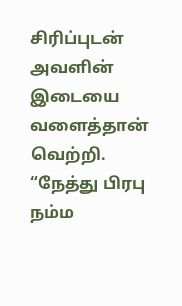சிரிப்புடன் அவளின் இடையை வளைத்தான் வெற்றி.
“நேத்து பிரபு நம்ம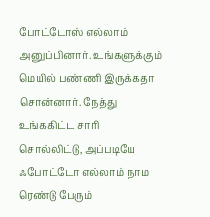போட்டோஸ் எல்லாம் அனுப்பினார். உங்களுக்கும் மெயில் பண்ணி இருக்கதா சொன்னார். நேத்து உங்ககிட்ட சாரி சொல்லிட்டு, அப்படியே ஃபோட்டோ எல்லாம் நாம ரெண்டு பேரும்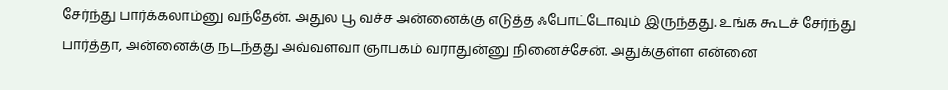சேர்ந்து பார்க்கலாம்னு வந்தேன். அதுல பூ வச்ச அன்னைக்கு எடுத்த ஃபோட்டோவும் இருந்தது. உங்க கூடச் சேர்ந்து பார்த்தா, அன்னைக்கு நடந்தது அவ்வளவா ஞாபகம் வராதுன்னு நினைச்சேன். அதுக்குள்ள என்னை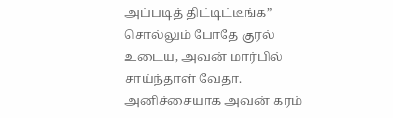அப்படித் திட்டிட்டீங்க” சொல்லும் போதே குரல் உடைய, அவன் மார்பில் சாய்ந்தாள் வேதா.
அனிச்சையாக அவன் கரம்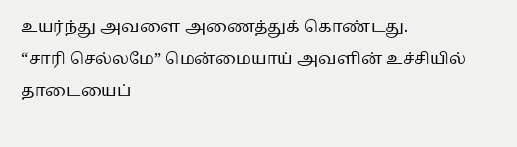உயர்ந்து அவளை அணைத்துக் கொண்டது.
“சாரி செல்லமே” மென்மையாய் அவளின் உச்சியில் தாடையைப்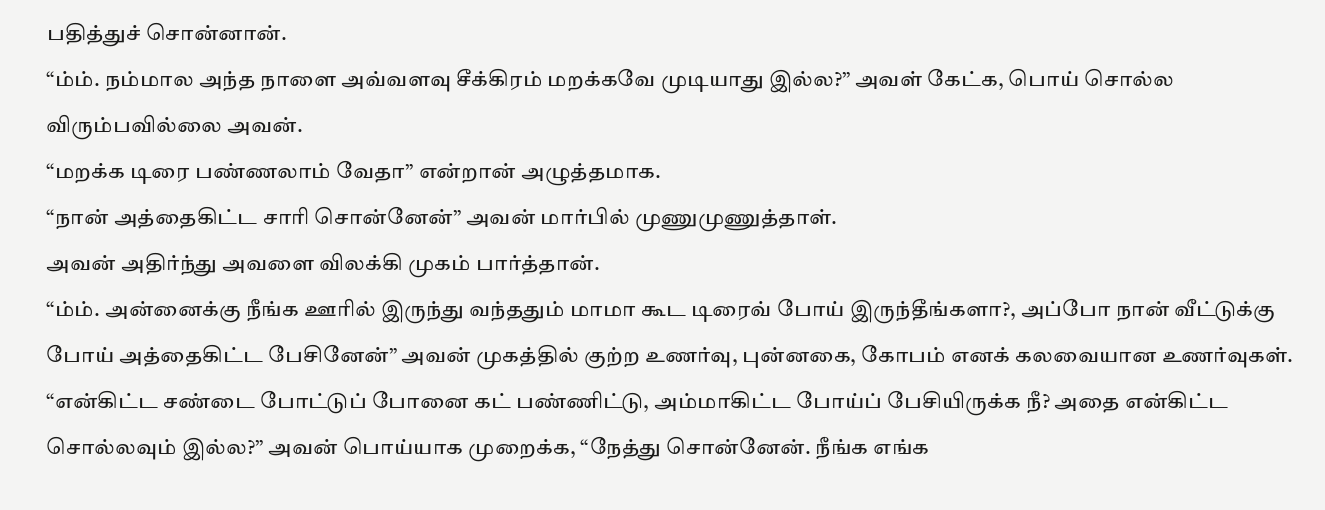பதித்துச் சொன்னான்.
“ம்ம். நம்மால அந்த நாளை அவ்வளவு சீக்கிரம் மறக்கவே முடியாது இல்ல?” அவள் கேட்க, பொய் சொல்ல விரும்பவில்லை அவன்.
“மறக்க டிரை பண்ணலாம் வேதா” என்றான் அழுத்தமாக.
“நான் அத்தைகிட்ட சாரி சொன்னேன்” அவன் மார்பில் முணுமுணுத்தாள்.
அவன் அதிர்ந்து அவளை விலக்கி முகம் பார்த்தான்.
“ம்ம். அன்னைக்கு நீங்க ஊரில் இருந்து வந்ததும் மாமா கூட டிரைவ் போய் இருந்தீங்களா?, அப்போ நான் வீட்டுக்கு போய் அத்தைகிட்ட பேசினேன்” அவன் முகத்தில் குற்ற உணர்வு, புன்னகை, கோபம் எனக் கலவையான உணர்வுகள்.
“என்கிட்ட சண்டை போட்டுப் போனை கட் பண்ணிட்டு, அம்மாகிட்ட போய்ப் பேசியிருக்க நீ? அதை என்கிட்ட சொல்லவும் இல்ல?” அவன் பொய்யாக முறைக்க, “நேத்து சொன்னேன். நீங்க எங்க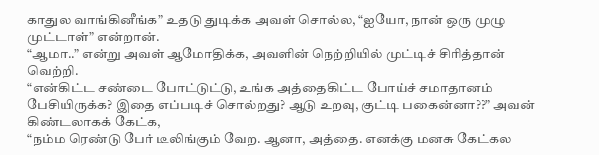காதுல வாங்கினீங்க” உதடு துடிக்க அவள் சொல்ல, “ஐயோ, நான் ஒரு முழு முட்டாள்” என்றான்.
“ஆமா..” என்று அவள் ஆமோதிக்க, அவளின் நெற்றியில் முட்டிச் சிரித்தான் வெற்றி.
“என்கிட்ட சண்டை போட்டுட்டு, உங்க அத்தைகிட்ட போய்ச் சமாதானம் பேசியிருக்க? இதை எப்படிச் சொல்றது? ஆடு உறவு, குட்டி பகைன்னா??” அவன் கிண்டலாகக் கேட்க,
“நம்ம ரெண்டு பேர் டீலிங்கும் வேற. ஆனா, அத்தை. எனக்கு மனசு கேட்கல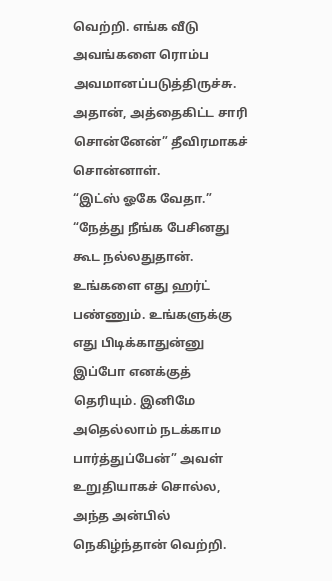வெற்றி. எங்க வீடு அவங்களை ரொம்ப அவமானப்படுத்திருச்சு. அதான், அத்தைகிட்ட சாரி சொன்னேன்” தீவிரமாகச் சொன்னாள்.
“இட்ஸ் ஓகே வேதா.”
“நேத்து நீங்க பேசினது கூட நல்லதுதான். உங்களை எது ஹர்ட் பண்ணும். உங்களுக்கு எது பிடிக்காதுன்னு இப்போ எனக்குத் தெரியும். இனிமே அதெல்லாம் நடக்காம பார்த்துப்பேன்” அவள் உறுதியாகச் சொல்ல, அந்த அன்பில் நெகிழ்ந்தான் வெற்றி.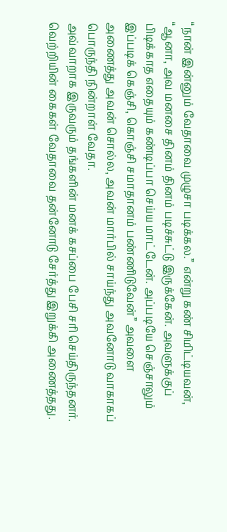“நான் இன்னும் வேதாவை முழுசா படிக்கல.” என்று கண் சிமிட்டியவன், “ஆனா, அவ மனசை தினம் தினம் படிச்சுட்டு இருக்கேன். அவளுக்குப் பிடிக்காத எதையும் கண்டிப்பா செய்ய மாட்டேன். அப்படியே செஞ்சாலும் இப்படிக் கெஞ்சி, கொஞ்சி சமாதானம் பண்ணிடுவேன்” அவளை அணைத்து அவன் சொல்ல, அவன் மார்பில் சாய்ந்து அவனோடு வாகாகப் பொருந்தி நின்றாள் வேதா.
அவ்வாறாக இருவரும் தங்களின் மனக் கசப்பை பேசி சரி செய்திருந்தனர்.
வெற்றியின் கைகள் வேதாவை தன்னோடு சேர்த்து இறுக்கி அணைத்தது.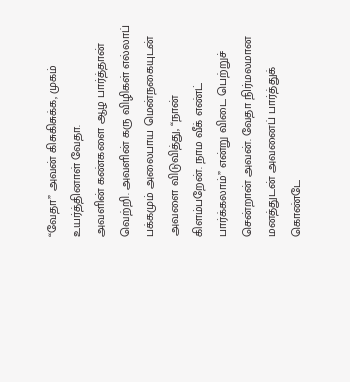“வேதா” அவன் கிசுகிசுக்க, முகம் உயர்த்தினாள் வேதா.
அவளின் கண்களை ஆழ பார்த்தான் வெற்றி. அவளின் கரு விழிகள் எல்லாப் பக்கமும் அலைபாய மென்நகையுடன் அவளை விடுவித்து, “நான் கிளம்பறேன். நாம வீக் எண்ட் பார்க்கலாம்” என்று விடை பெற்றுச் சென்றான் அவன். வேதா நிர்மலமான மனத்துடன் அவனைப் பார்த்துக் கொண்டே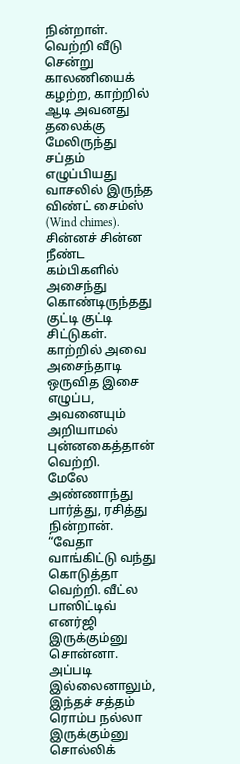நின்றாள்.
வெற்றி வீடு சென்று காலணியைக் கழற்ற, காற்றில் ஆடி அவனது தலைக்கு மேலிருந்து சப்தம் எழுப்பியது வாசலில் இருந்த விண்ட் சைம்ஸ் (Wind chimes).
சின்னச் சின்ன நீண்ட கம்பிகளில் அசைந்து கொண்டிருந்தது குட்டி குட்டி சிட்டுகள். காற்றில் அவை அசைந்தாடி ஒருவித இசை எழுப்ப, அவனையும் அறியாமல் புன்னகைத்தான் வெற்றி.
மேலே அண்ணாந்து பார்த்து, ரசித்து நின்றான்.
“வேதா வாங்கிட்டு வந்து கொடுத்தா வெற்றி. வீட்ல பாஸிட்டிவ் எனர்ஜி இருக்கும்னு சொன்னா. அப்படி இல்லைனாலும், இந்தச் சத்தம் ரொம்ப நல்லா இருக்கும்னு சொல்லிக்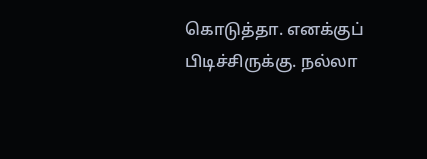கொடுத்தா. எனக்குப் பிடிச்சிருக்கு. நல்லா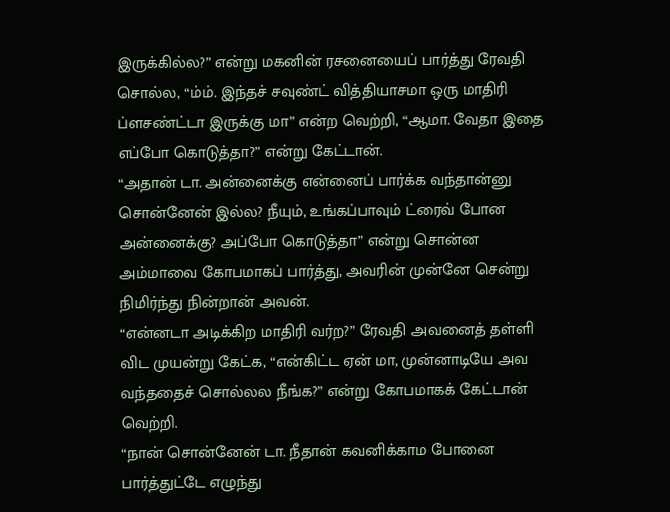இருக்கில்ல?” என்று மகனின் ரசனையைப் பார்த்து ரேவதி சொல்ல, “ம்ம். இந்தச் சவுண்ட் வித்தியாசமா ஒரு மாதிரி ப்ளசண்ட்டா இருக்கு மா” என்ற வெற்றி, “ஆமா. வேதா இதை எப்போ கொடுத்தா?” என்று கேட்டான்.
“அதான் டா. அன்னைக்கு என்னைப் பார்க்க வந்தான்னு சொன்னேன் இல்ல? நீயும், உங்கப்பாவும் ட்ரைவ் போன அன்னைக்கு? அப்போ கொடுத்தா” என்று சொன்ன அம்மாவை கோபமாகப் பார்த்து, அவரின் முன்னே சென்று நிமிர்ந்து நின்றான் அவன்.
“என்னடா அடிக்கிற மாதிரி வர்ற?” ரேவதி அவனைத் தள்ளி விட முயன்று கேட்க, “என்கிட்ட ஏன் மா, முன்னாடியே அவ வந்ததைச் சொல்லல நீங்க?” என்று கோபமாகக் கேட்டான் வெற்றி.
“நான் சொன்னேன் டா. நீதான் கவனிக்காம போனை பார்த்துட்டே எழுந்து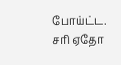போய்ட்ட. சரி ஏதோ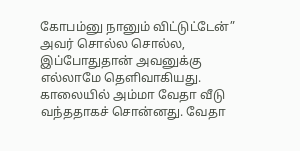கோபம்னு நானும் விட்டுட்டேன்” அவர் சொல்ல சொல்ல, இப்போதுதான் அவனுக்கு எல்லாமே தெளிவாகியது.
காலையில் அம்மா வேதா வீடு வந்ததாகச் சொன்னது. வேதா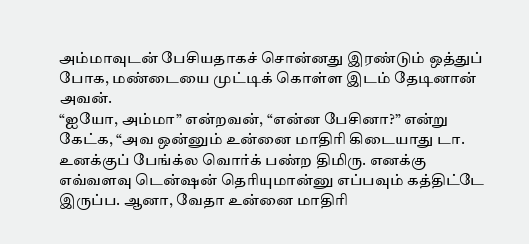அம்மாவுடன் பேசியதாகச் சொன்னது இரண்டும் ஒத்துப் போக, மண்டையை முட்டிக் கொள்ள இடம் தேடினான் அவன்.
“ஐயோ, அம்மா” என்றவன், “என்ன பேசினா?” என்று கேட்க, “அவ ஒன்னும் உன்னை மாதிரி கிடையாது டா. உனக்குப் பேங்க்ல வொர்க் பண்ற திமிரு. எனக்கு எவ்வளவு டென்ஷன் தெரியுமான்னு எப்பவும் கத்திட்டே இருப்ப. ஆனா, வேதா உன்னை மாதிரி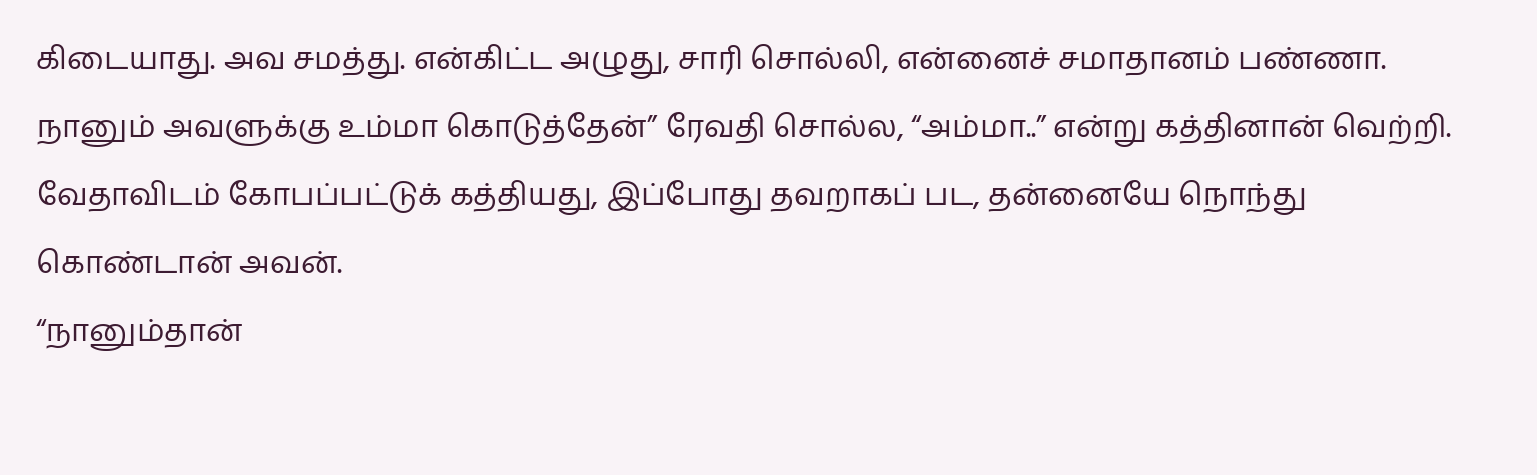கிடையாது. அவ சமத்து. என்கிட்ட அழுது, சாரி சொல்லி, என்னைச் சமாதானம் பண்ணா. நானும் அவளுக்கு உம்மா கொடுத்தேன்” ரேவதி சொல்ல, “அம்மா..” என்று கத்தினான் வெற்றி.
வேதாவிடம் கோபப்பட்டுக் கத்தியது, இப்போது தவறாகப் பட, தன்னையே நொந்து கொண்டான் அவன்.
“நானும்தான்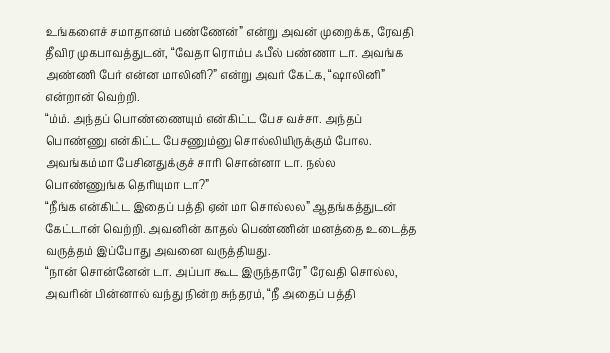உங்களைச் சமாதானம் பண்ணேன்” என்று அவன் முறைக்க, ரேவதி தீவிர முகபாவத்துடன், “வேதா ரொம்ப ஃபீல் பண்ணா டா. அவங்க அண்ணி பேர் என்ன மாலினி?” என்று அவர் கேட்க, “ஷாலினி” என்றான் வெற்றி.
“ம்ம். அந்தப் பொண்ணையும் என்கிட்ட பேச வச்சா. அந்தப் பொண்ணு என்கிட்ட பேசணும்னு சொல்லியிருக்கும் போல. அவங்கம்மா பேசினதுக்குச் சாரி சொன்னா டா. நல்ல பொண்ணுங்க தெரியுமா டா?”
“நீங்க என்கிட்ட இதைப் பத்தி ஏன் மா சொல்லல” ஆதங்கத்துடன் கேட்டான் வெற்றி. அவனின் காதல் பெண்ணின் மனத்தை உடைத்த வருத்தம் இப்போது அவனை வருத்தியது.
“நான் சொன்னேன் டா. அப்பா கூட இருந்தாரே” ரேவதி சொல்ல, அவரின் பின்னால் வந்து நின்ற சுந்தரம், “நீ அதைப் பத்தி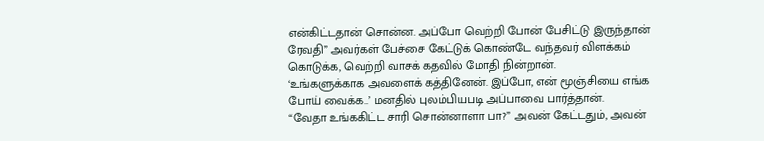என்கிட்டதான் சொன்ன. அப்போ வெற்றி போன் பேசிட்டு இருந்தான் ரேவதி” அவர்கள் பேச்சை கேட்டுக் கொண்டே வந்தவர் விளக்கம் கொடுக்க, வெற்றி வாசக் கதவில் மோதி நின்றான்.
‘உங்களுக்காக அவளைக் கத்தினேன். இப்போ, என் மூஞ்சியை எங்க போய் வைக்க..’ மனதில் புலம்பியபடி அப்பாவை பார்த்தான்.
“வேதா உங்ககிட்ட சாரி சொன்னாளா பா?” அவன் கேட்டதும், அவன்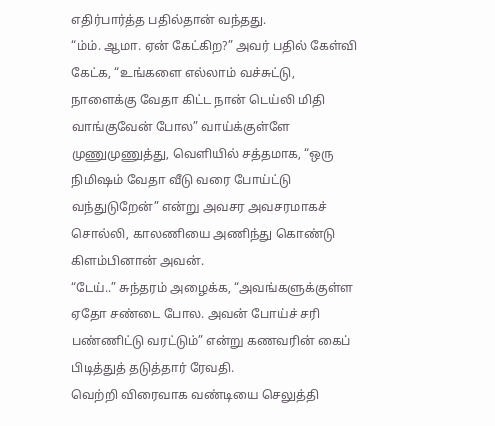எதிர்பார்த்த பதில்தான் வந்தது.
“ம்ம். ஆமா. ஏன் கேட்கிற?” அவர் பதில் கேள்வி கேட்க, “உங்களை எல்லாம் வச்சுட்டு, நாளைக்கு வேதா கிட்ட நான் டெய்லி மிதி வாங்குவேன் போல” வாய்க்குள்ளே முணுமுணுத்து, வெளியில் சத்தமாக, “ஒரு நிமிஷம் வேதா வீடு வரை போய்ட்டு வந்துடுறேன்” என்று அவசர அவசரமாகச் சொல்லி, காலணியை அணிந்து கொண்டு கிளம்பினான் அவன்.
“டேய்..” சுந்தரம் அழைக்க, “அவங்களுக்குள்ள ஏதோ சண்டை போல. அவன் போய்ச் சரி பண்ணிட்டு வரட்டும்” என்று கணவரின் கைப் பிடித்துத் தடுத்தார் ரேவதி.
வெற்றி விரைவாக வண்டியை செலுத்தி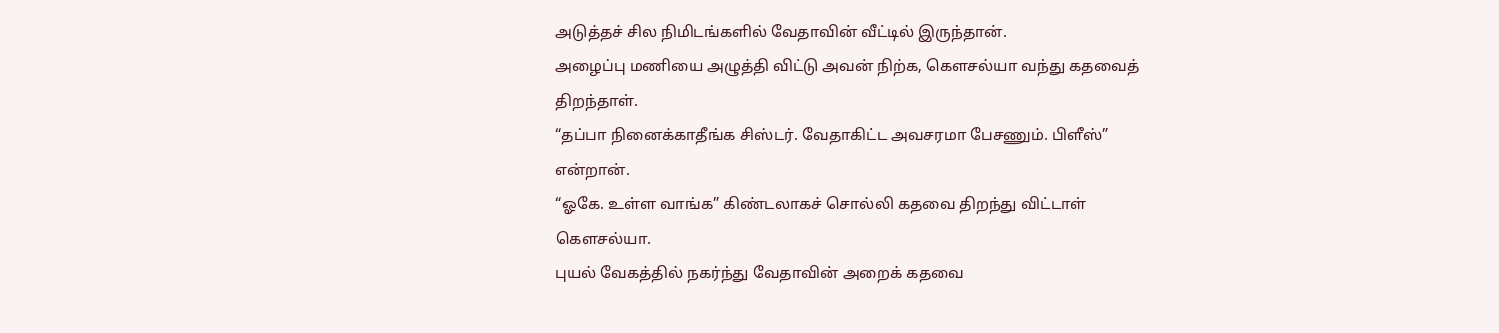அடுத்தச் சில நிமிடங்களில் வேதாவின் வீட்டில் இருந்தான்.
அழைப்பு மணியை அழுத்தி விட்டு அவன் நிற்க, கௌசல்யா வந்து கதவைத் திறந்தாள்.
“தப்பா நினைக்காதீங்க சிஸ்டர். வேதாகிட்ட அவசரமா பேசணும். பிளீஸ்” என்றான்.
“ஓகே. உள்ள வாங்க” கிண்டலாகச் சொல்லி கதவை திறந்து விட்டாள் கௌசல்யா.
புயல் வேகத்தில் நகர்ந்து வேதாவின் அறைக் கதவை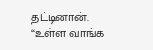தட்டினான்.
“உள்ள வாங்க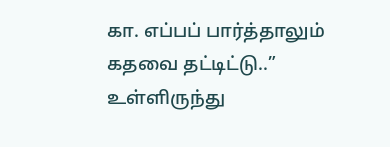கா. எப்பப் பார்த்தாலும் கதவை தட்டிட்டு..” உள்ளிருந்து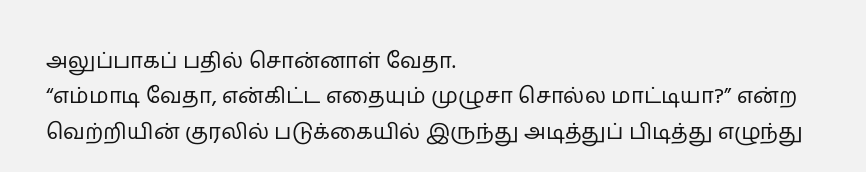அலுப்பாகப் பதில் சொன்னாள் வேதா.
“எம்மாடி வேதா, என்கிட்ட எதையும் முழுசா சொல்ல மாட்டியா?” என்ற வெற்றியின் குரலில் படுக்கையில் இருந்து அடித்துப் பிடித்து எழுந்து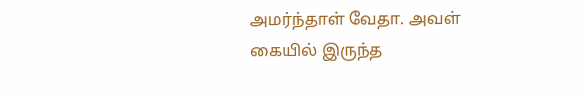அமர்ந்தாள் வேதா. அவள் கையில் இருந்த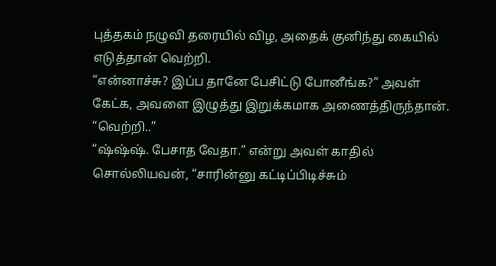புத்தகம் நழுவி தரையில் விழ, அதைக் குனிந்து கையில் எடுத்தான் வெற்றி.
“என்னாச்சு? இப்ப தானே பேசிட்டு போனீங்க?” அவள் கேட்க, அவளை இழுத்து இறுக்கமாக அணைத்திருந்தான்.
“வெற்றி..”
“ஷ்ஷ்ஷ். பேசாத வேதா.” என்று அவள் காதில் சொல்லியவன், “சாரின்னு கட்டிப்பிடிச்சும்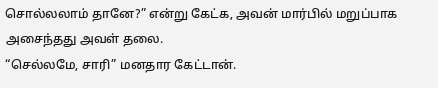சொல்லலாம் தானே?” என்று கேட்க, அவன் மார்பில் மறுப்பாக அசைந்தது அவள் தலை.
“செல்லமே, சாரி” மனதார கேட்டான்.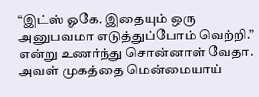“இட்ஸ் ஓகே. இதையும் ஒரு அனுபவமா எடுத்துப்போம் வெற்றி.” என்று உணர்ந்து சொன்னாள் வேதா.
அவள் முகத்தை மென்மையாய்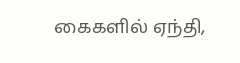கைகளில் ஏந்தி,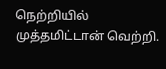நெற்றியில் முத்தமிட்டான் வெற்றி.